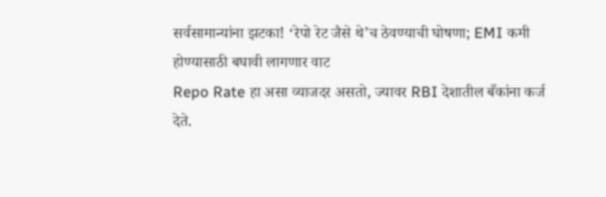सर्वसामान्यांना झटका! ‘रेपो रेट जैसे थे’च ठेवण्याची घोषणा; EMI कमी होण्यासाठी बघावी लागणार वाट
Repo Rate हा असा व्याजदर असतो, ज्यावर RBI देशातील बँकांना कर्ज देते.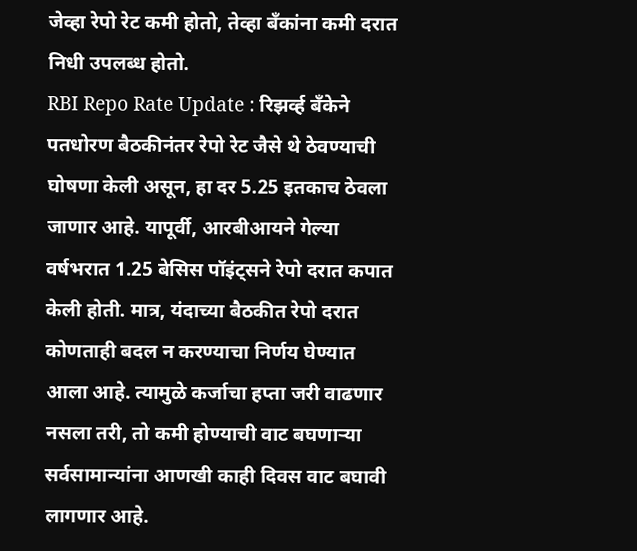जेव्हा रेपो रेट कमी होतो, तेव्हा बँकांना कमी दरात निधी उपलब्ध होतो.
RBI Repo Rate Update : रिझर्व्ह बँकेने पतधोरण बैठकीनंतर रेपो रेट जैसे थे ठेवण्याची घोषणा केली असून, हा दर 5.25 इतकाच ठेवला जाणार आहे. यापूर्वी, आरबीआयने गेल्या वर्षभरात 1.25 बेसिस पॉइंट्सने रेपो दरात कपात केली होती. मात्र, यंदाच्या बैठकीत रेपो दरात कोणताही बदल न करण्याचा निर्णय घेण्यात आला आहे. त्यामुळे कर्जाचा हप्ता जरी वाढणार नसला तरी, तो कमी होण्याची वाट बघणाऱ्या सर्वसामान्यांना आणखी काही दिवस वाट बघावी लागणार आहे.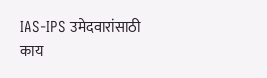IAS-IPS उमेदवारांसाठी काय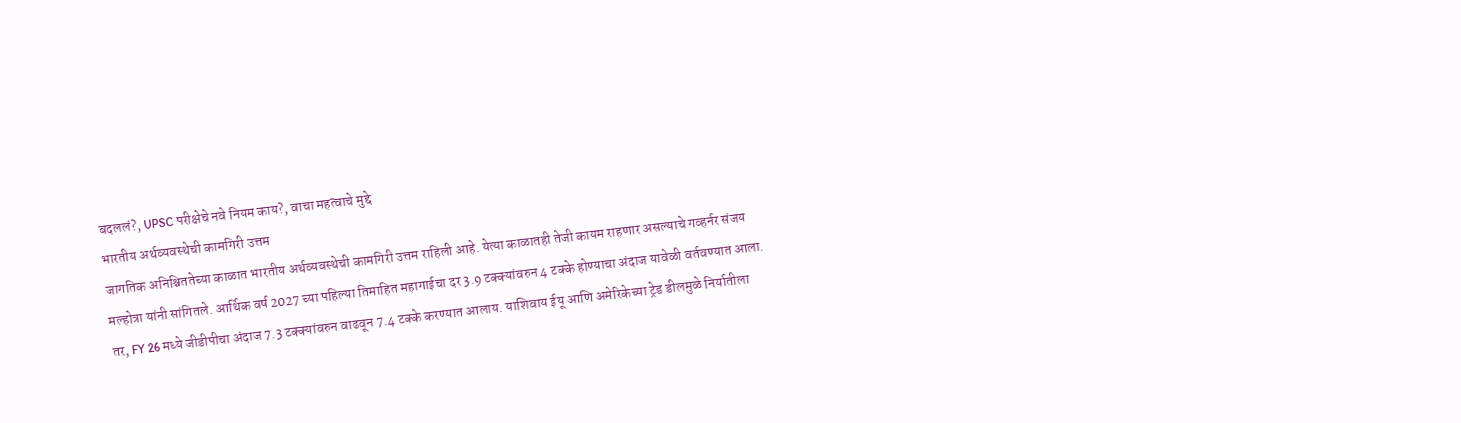बदललं?, UPSC परीक्षेचे नवे नियम काय?, वाचा महत्वाचे मुद्दे
भारतीय अर्थव्यवस्थेची कामगिरी उत्तम
जागतिक अनिश्चिततेच्या काळात भारतीय अर्थव्यवस्थेची कामगिरी उत्तम राहिली आहे. येत्या काळातही तेजी कायम राहणार असल्याचे गव्हर्नर संजय मल्होत्रा यांनी सांगितले. आर्थिक वर्ष 2027 च्या पहिल्या तिमाहित महागाईचा दर 3.9 टक्क्यांवरुन 4 टक्के होण्याचा अंदाज यावेळी वर्तवण्यात आला. तर, FY 26 मध्ये जीडीपीचा अंदाज 7.3 टक्क्यांवरुन वाढवून 7.4 टक्के करण्यात आलाय. याशिवाय ईयू आणि अमेरिकेच्या ट्रेड डीलमुळे निर्यातीला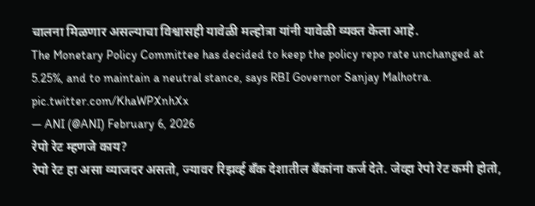चालना मिळणार असल्याचा विश्वासही यावेळी मल्होत्रा यांनी यावेळी व्यक्त केला आहे.
The Monetary Policy Committee has decided to keep the policy repo rate unchanged at 5.25%, and to maintain a neutral stance, says RBI Governor Sanjay Malhotra. pic.twitter.com/KhaWPXnhXx
— ANI (@ANI) February 6, 2026
रेपो रेट म्हणजे काय?
रेपो रेट हा असा व्याजदर असतो, ज्यावर रिझर्व्ह बँक देशातील बँकांना कर्ज देते. जेव्हा रेपो रेट कमी होतो,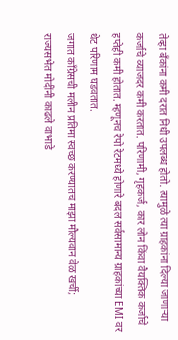तेव्हा बँकांना कमी दरात निधी उपलब्ध होतो. त्यामुळे त्या ग्राहकांना दिल्या जाणाऱ्या कर्जाचे व्याजदर कमी करतात. परिणामी, गृहकर्ज, कार लोन किंवा वैयक्तिक कर्जाचे हप्तेही कमी होतात. म्हणूनच रेपो रेटमध्ये होणारे बदल सर्वसामान्य ग्राहकांच्या EMI वर थेट परिणाम घडवतात.
जगात काँग्रेसची मलीन प्रतिमा स्वच्छ करण्यातच माझा मौल्यवान वेळ खर्ची; राज्यसभेत मोदींनी काढले वाभाडे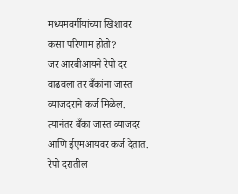मध्यमवर्गीयांच्या खिशावर कसा परिणाम होतो?
जर आरबीआयने रेपो दर वाढवला तर बँकांना जास्त व्याजदराने कर्ज मिळेल. त्यानंतर बँका जास्त व्याजदर आणि ईएमआयवर कर्ज देतात. रेपो दरातील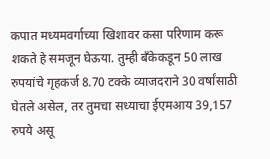कपात मध्यमवर्गाच्या खिशावर कसा परिणाम करू शकते हे समजून घेऊया. तुम्ही बँकेकडून 50 लाख रुपयांचे गृहकर्ज 8.70 टक्के व्याजदराने 30 वर्षांसाठी घेतले असेल, तर तुमचा सध्याचा ईएमआय 39,157 रुपये असू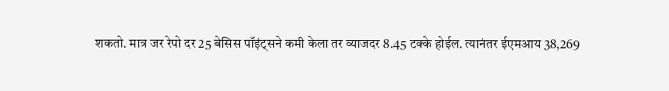शकतो. मात्र जर रेपो दर 25 बेसिस पॉइंट्सने कमी केला तर व्याजदर 8.45 टक्के होईल. त्यानंतर ईएमआय 38,269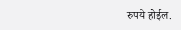रुपये होईल.